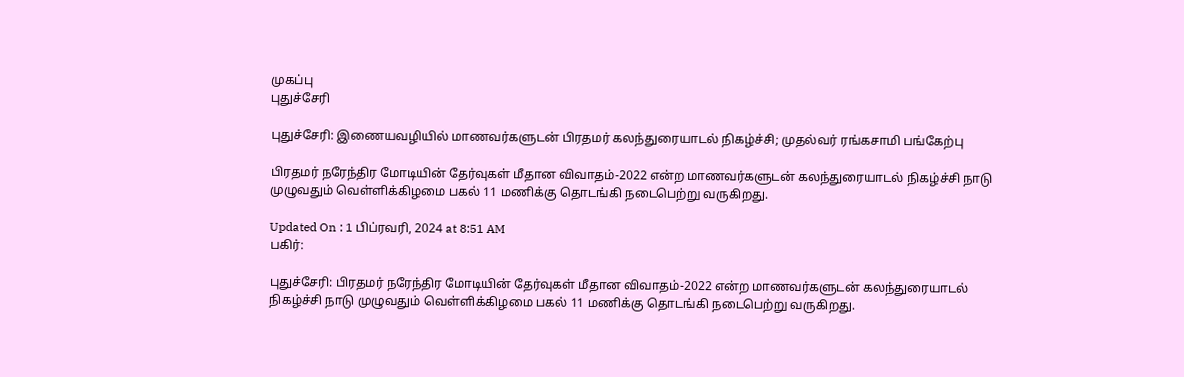முகப்பு
புதுச்சேரி

புதுச்சேரி: இணையவழியில் மாணவர்களுடன் பிரதமர் கலந்துரையாடல் நிகழ்ச்சி; முதல்வர் ரங்கசாமி பங்கேற்பு

பிரதமர் நரேந்திர மோடியின் தேர்வுகள் மீதான விவாதம்-2022 என்ற மாணவர்களுடன் கலந்துரையாடல் நிகழ்ச்சி நாடு முழுவதும் வெள்ளிக்கிழமை பகல் 11 மணிக்கு தொடங்கி நடைபெற்று வருகிறது.

Updated On : 1 பிப்ரவரி, 2024 at 8:51 AM
பகிர்:

புதுச்சேரி: பிரதமர் நரேந்திர மோடியின் தேர்வுகள் மீதான விவாதம்-2022 என்ற மாணவர்களுடன் கலந்துரையாடல் நிகழ்ச்சி நாடு முழுவதும் வெள்ளிக்கிழமை பகல் 11 மணிக்கு தொடங்கி நடைபெற்று வருகிறது.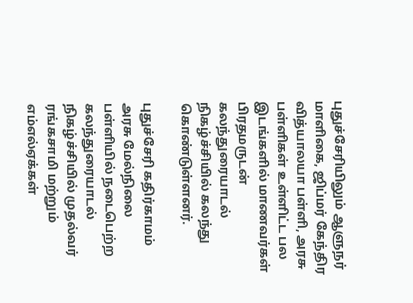புதுச்சேரியிலும் ஆளுநர் மாளிகை, ஜிப்மர் கேந்திர வித்யாலயா பள்ளி, அரசு பள்ளிகள் உள்ளிட்ட பல இடங்களில் மாணவர்கள் பிரதமருடன் கலந்துரையாடல் நிகழ்ச்சியில் கலந்து கொண்டுள்ளனர்.

புதுச்சேரி கதிர்காமம் அரசு மேல்நிலை பள்ளியில் நடைபெற்ற கலந்துரையாடல் நிகழ்ச்சியில் முதல்வர் ரங்கசாமி மற்றும் எம்எல்ஏக்கள்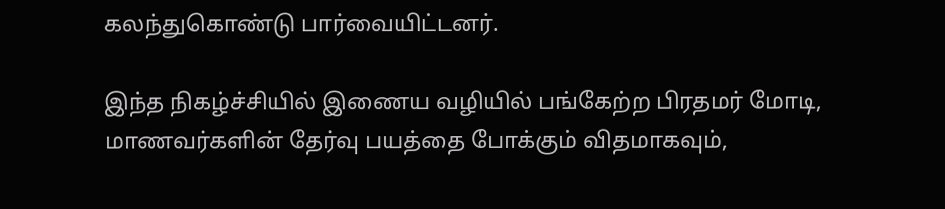கலந்துகொண்டு பார்வையிட்டனர்.

இந்த நிகழ்ச்சியில் இணைய வழியில் பங்கேற்ற பிரதமர் மோடி, மாணவர்களின் தேர்வு பயத்தை போக்கும் விதமாகவும்,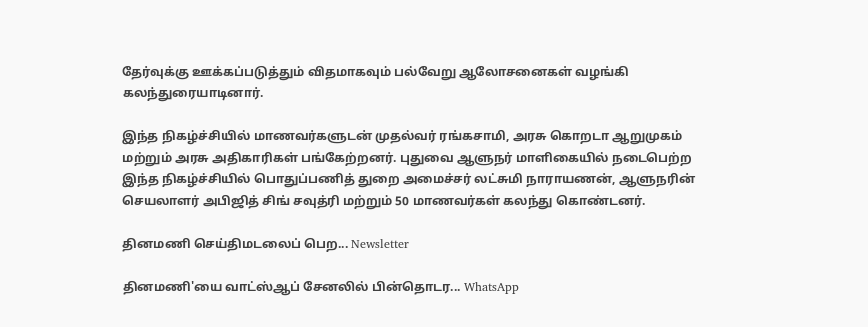தேர்வுக்கு ஊக்கப்படுத்தும் விதமாகவும் பல்வேறு ஆலோசனைகள் வழங்கி கலந்துரையாடினார்.

இந்த நிகழ்ச்சியில் மாணவர்களுடன் முதல்வர் ரங்கசாமி, அரசு கொறடா ஆறுமுகம் மற்றும் அரசு அதிகாரிகள் பங்கேற்றனர். புதுவை ஆளுநர் மாளிகையில் நடைபெற்ற இந்த நிகழ்ச்சியில் பொதுப்பணித் துறை அமைச்சர் லட்சுமி நாராயணன், ஆளுநரின் செயலாளர் அபிஜித் சிங் சவுத்ரி மற்றும் 50 மாணவர்கள் கலந்து கொண்டனர்.

தினமணி செய்திமடலைப் பெற... Newsletter

தினமணி'யை வாட்ஸ்ஆப் சேனலில் பின்தொடர... WhatsApp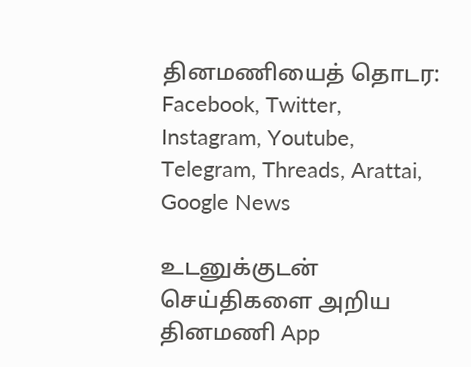தினமணியைத் தொடர: Facebook, Twitter, Instagram, Youtube, Telegram, Threads, Arattai, Google News

உடனுக்குடன் செய்திகளை அறிய தினமணி App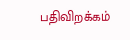பதிவிறக்கம்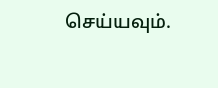செய்யவும்.